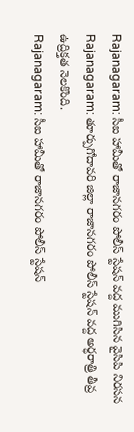Rajanagaram: సీఐ హామీతో రాజానగరం పోలీస్ స్టేషన్ వద్ద ముగిసిన వైసిపి నిరసన
Rajanagaram: తూర్పుగోదావరి జిల్లా రాజానగరం పోలీస్ స్టేషన్ వద్ద అర్ధరాత్రి తీవ్ర ఉద్రిక్తత నెలకొంది.
Rajanagaram: సీఐ హామీతో రాజానగరం పోలీస్ స్టేషన్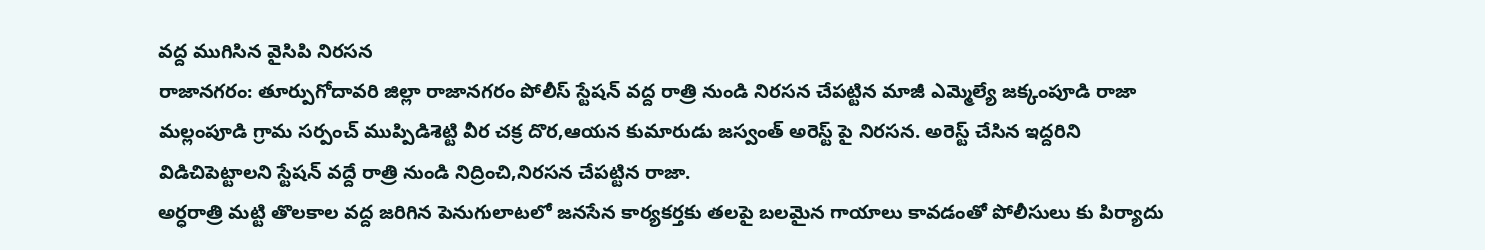వద్ద ముగిసిన వైసిపి నిరసన
రాజానగరం: తూర్పుగోదావరి జిల్లా రాజానగరం పోలీస్ స్టేషన్ వద్ద రాత్రి నుండి నిరసన చేపట్టిన మాజీ ఎమ్మెల్యే జక్కంపూడి రాజా మల్లంపూడి గ్రామ సర్పంచ్ ముప్పిడిశెట్టి వీర చక్ర దొర,ఆయన కుమారుడు జస్వంత్ అరెస్ట్ పై నిరసన. అరెస్ట్ చేసిన ఇద్దరిని విడిచిపెట్టాలని స్టేషన్ వద్దే రాత్రి నుండి నిద్రించి,నిరసన చేపట్టిన రాజా.
అర్ధరాత్రి మట్టి తొలకాల వద్ద జరిగిన పెనుగులాటలో జనసేన కార్యకర్తకు తలపై బలమైన గాయాలు కావడంతో పోలీసులు కు పిర్యాదు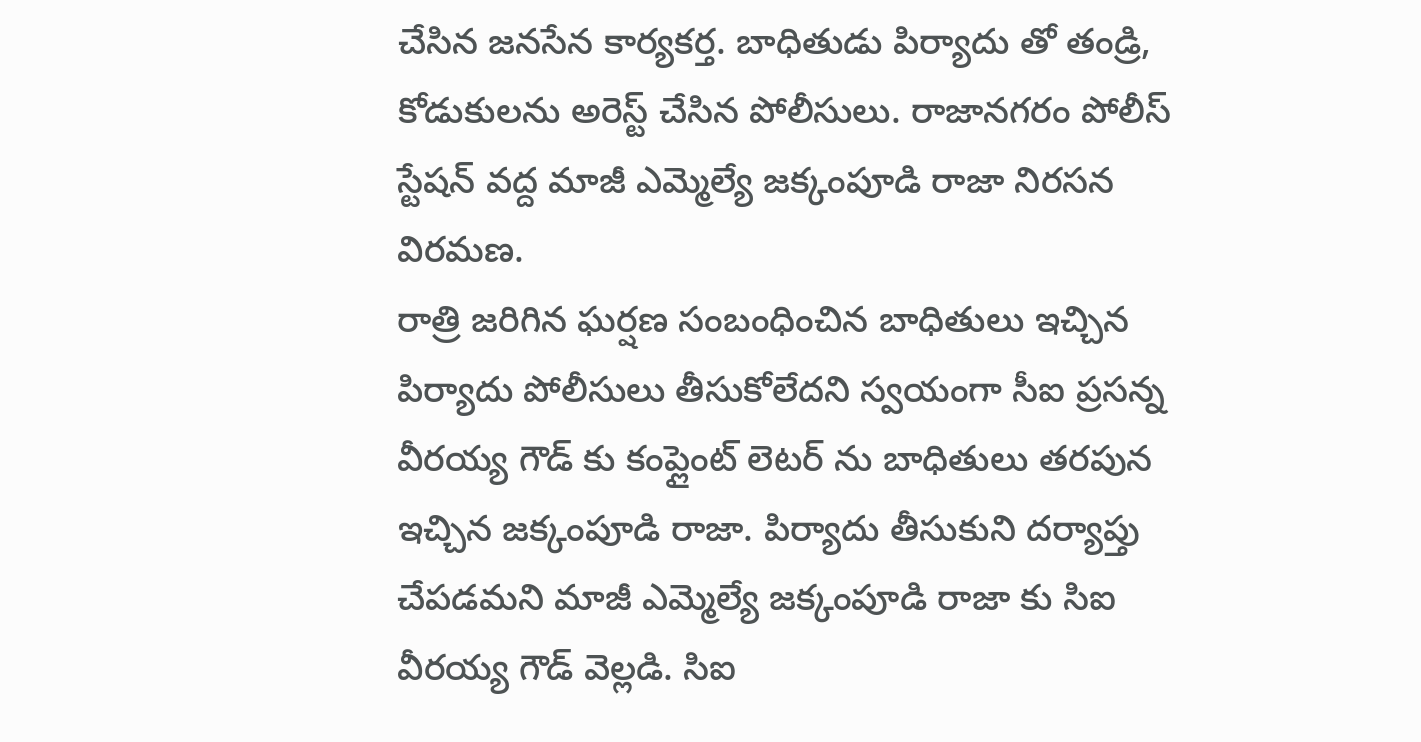చేసిన జనసేన కార్యకర్త. బాధితుడు పిర్యాదు తో తండ్రి, కోడుకులను అరెస్ట్ చేసిన పోలీసులు. రాజానగరం పోలీస్ స్టేషన్ వద్ద మాజీ ఎమ్మెల్యే జక్కంపూడి రాజా నిరసన విరమణ.
రాత్రి జరిగిన ఘర్షణ సంబంధించిన బాధితులు ఇచ్చిన పిర్యాదు పోలీసులు తీసుకోలేదని స్వయంగా సీఐ ప్రసన్న వీరయ్య గౌడ్ కు కంప్లైంట్ లెటర్ ను బాధితులు తరపున ఇచ్చిన జక్కంపూడి రాజా. పిర్యాదు తీసుకుని దర్యాప్తు చేపడమని మాజీ ఎమ్మెల్యే జక్కంపూడి రాజా కు సిఐ వీరయ్య గౌడ్ వెల్లడి. సిఐ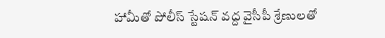హామీతో పోలీస్ స్టేషన్ వద్ద వైసీపీ శ్రేణులతో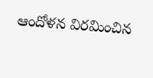ఆందోళన విరమించిన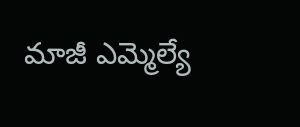మాజీ ఎమ్మెల్యే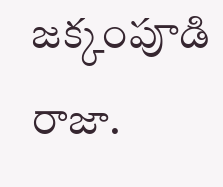జక్కంపూడి రాజా.